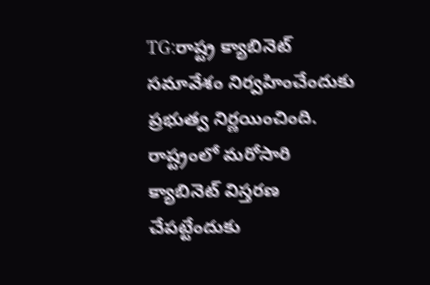TG:రాష్ట్ర క్యాబినెట్ సమావేశం నిర్వహించేందుకు ప్రభుత్వ నిర్ణయించింది. రాష్ట్రంలో మరోసారి క్యాబినెట్ విస్తరణ చేపట్టేందుకు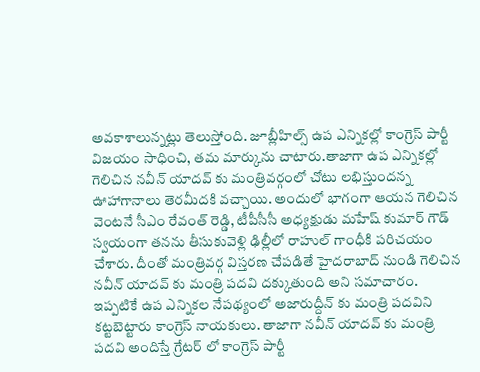అవకాశాలున్నట్లు తెలుస్తోంది. జూబ్లీహిల్స్ ఉప ఎన్నికల్లో కాంగ్రెస్ పార్టీ విజయం సాధించి, తమ మార్కును చాటారు.తాజాగా ఉప ఎన్నికల్లో గెలిచిన నవీన్ యాదవ్ కు మంత్రివర్గంలో చోటు లభిస్తుందన్న ఊహాగానాలు తెరమీదకి వచ్చాయి. అందులో భాగంగా ఆయన గెలిచిన వెంటనే సీఎం రేవంత్ రెడ్డి, టీపీసీసీ అధ్యక్షుడు మహేష్ కుమార్ గౌడ్ స్వయంగా తనను తీసుకువెళ్లి ఢిల్లీలో రాహుల్ గాంధీకి పరిచయం చేశారు. దీంతో మంత్రివర్గ విస్తరణ చేపడితే హైదరాబాద్ నుండి గెలిచిన నవీన్ యాదవ్ కు మంత్రి పదవి దక్కుతుంది అని సమాచారం.
ఇప్పటికే ఉప ఎన్నికల నేపథ్యంలో అజారుద్దీన్ కు మంత్రి పదవిని కట్టబెట్టారు కాంగ్రెస్ నాయకులు. తాజాగా నవీన్ యాదవ్ కు మంత్రి పదవి అందిస్తే గ్రేటర్ లో కాంగ్రెస్ పార్టీ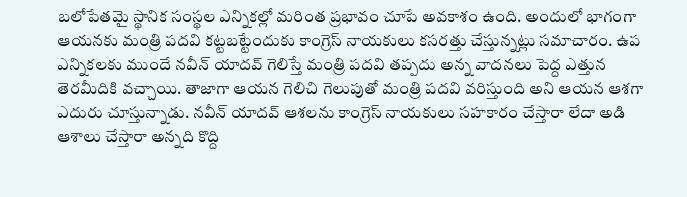బలోపేతమై స్థానిక సంస్థల ఎన్నికల్లో మరింత ప్రభావం చూపే అవకాశం ఉంది. అందులో భాగంగా ఆయనకు మంత్రి పదవి కట్టబట్టేందుకు కాంగ్రెస్ నాయకులు కసరత్తు చేస్తున్నట్లు సమాచారం. ఉప ఎన్నికలకు ముందే నవీన్ యాదవ్ గెలిస్తే మంత్రి పదవి తప్పదు అన్న వాదనలు పెద్ద ఎత్తున తెరమీదికి వచ్చాయి. తాజాగా ఆయన గెలిచి గెలుపుతో మంత్రి పదవి వరిస్తుంది అని ఆయన ఆశగా ఎదురు చూస్తున్నాడు. నవీన్ యాదవ్ ఆశలను కాంగ్రెస్ నాయకులు సహకారం చేస్తారా లేదా అడి ఆశాలు చేస్తారా అన్నది కొద్ది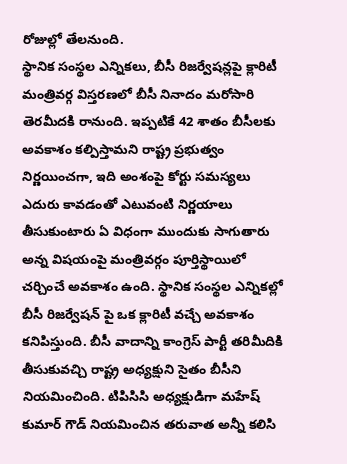రోజుల్లో తేలనుంది.
స్థానిక సంస్థల ఎన్నికలు, బీసీ రిజర్వేషన్లపై క్లారిటీ
మంత్రివర్గ విస్తరణలో బీసీ నినాదం మరోసారి తెరమీదకి రానుంది. ఇప్పటికే 42 శాతం బీసీలకు అవకాశం కల్పిస్తామని రాష్ట్ర ప్రభుత్వం నిర్ణయించగా, ఇది అంశంపై కోర్టు సమస్యలు ఎదురు కావడంతో ఎటువంటి నిర్ణయాలు తీసుకుంటారు ఏ విధంగా ముందుకు సాగుతారు అన్న విషయంపై మంత్రివర్గం పూర్తిస్థాయిలో చర్చించే అవకాశం ఉంది. స్థానిక సంస్థల ఎన్నికల్లో బీసీ రిజర్వేషన్ పై ఒక క్లారిటీ వచ్చే అవకాశం కనిపిస్తుంది. బీసీ వాదాన్ని కాంగ్రెస్ పార్టీ తరిమీదికి తీసుకువచ్చి రాష్ట్ర అధ్యక్షుని సైతం బీసీని నియమించింది. టిపిసిసి అధ్యక్షుడిగా మహేష్ కుమార్ గౌడ్ నియమించిన తరువాత అన్నీ కలిసి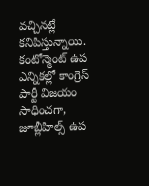వచ్చినట్లే కనిపిస్తున్నాయి.
కంటోన్మెంట్ ఉప ఎన్నికల్లో కాంగ్రెస్ పార్టీ విజయం సాధించగా, జూబ్లీహిల్స్ ఉప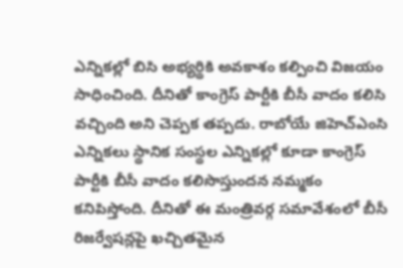ఎన్నికల్లో బిసి అభ్యర్థికి అవకాశం కల్పించి విజయం సాధించింది. దీనితో కాంగ్రెస్ పార్టీకి బీసీ వాదం కలిసి వచ్చింది అని చెప్పక తప్పదు. రాబోయే జిహెచ్ఎంసి ఎన్నికలు స్థానిక సంస్థల ఎన్నికల్లో కూడా కాంగ్రెస్ పార్టీకి బీసీ వాదం కలిసొస్తుందన నమ్మకం కనిపిస్తోంది. దీనితో ఈ మంత్రివర్గ సమావేశంలో బీసీ రిజర్వేషన్లపై ఖచ్చితమైన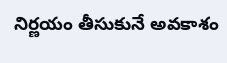నిర్ణయం తీసుకునే అవకాశం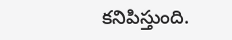కనిపిస్తుంది.